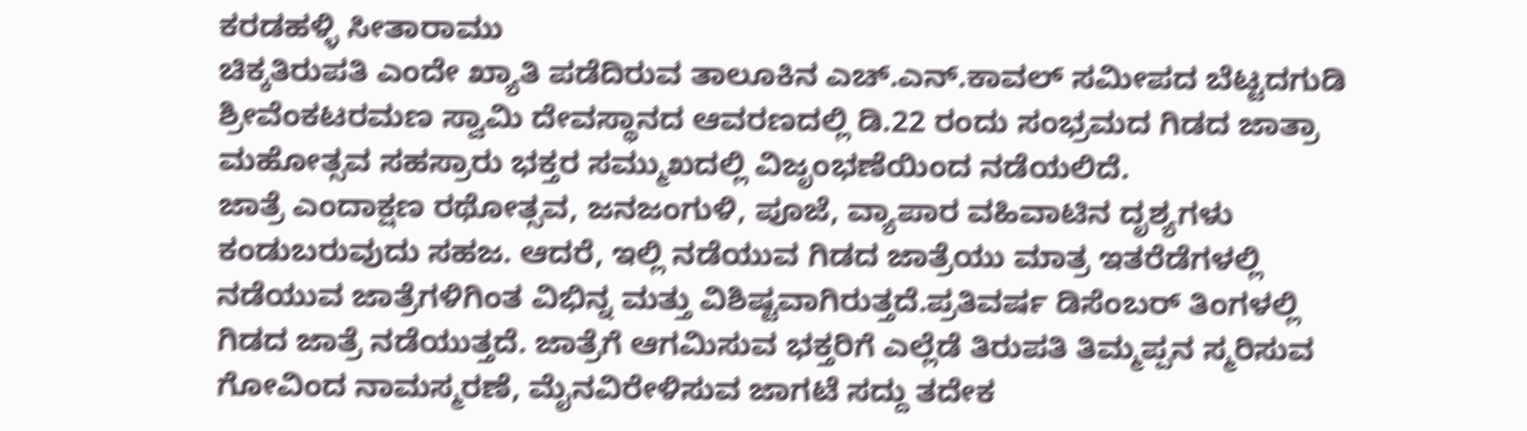ಕರಡಹಳ್ಳಿ ಸೀತಾರಾಮು
ಚಿಕ್ಕತಿರುಪತಿ ಎಂದೇ ಖ್ಯಾತಿ ಪಡೆದಿರುವ ತಾಲೂಕಿನ ಎಚ್.ಎನ್.ಕಾವಲ್ ಸಮೀಪದ ಬೆಟ್ಟದಗುಡಿ ಶ್ರೀವೆಂಕಟರಮಣ ಸ್ವಾಮಿ ದೇವಸ್ಥಾನದ ಆವರಣದಲ್ಲಿ ಡಿ.22 ರಂದು ಸಂಭ್ರಮದ ಗಿಡದ ಜಾತ್ರಾ ಮಹೋತ್ಸವ ಸಹಸ್ರಾರು ಭಕ್ತರ ಸಮ್ಮುಖದಲ್ಲಿ ವಿಜೃಂಭಣೆಯಿಂದ ನಡೆಯಲಿದೆ.
ಜಾತ್ರೆ ಎಂದಾಕ್ಷಣ ರಥೋತ್ಸವ, ಜನಜಂಗುಳಿ, ಪೂಜೆ, ವ್ಯಾಪಾರ ವಹಿವಾಟಿನ ದೃಶ್ಯಗಳು ಕಂಡುಬರುವುದು ಸಹಜ. ಆದರೆ, ಇಲ್ಲಿ ನಡೆಯುವ ಗಿಡದ ಜಾತ್ರೆಯು ಮಾತ್ರ ಇತರೆಡೆಗಳಲ್ಲಿ ನಡೆಯುವ ಜಾತ್ರೆಗಳಿಗಿಂತ ವಿಭಿನ್ನ ಮತ್ತು ವಿಶಿಷ್ಟವಾಗಿರುತ್ತದೆ.ಪ್ರತಿವರ್ಷ ಡಿಸೆಂಬರ್ ತಿಂಗಳಲ್ಲಿ ಗಿಡದ ಜಾತ್ರೆ ನಡೆಯುತ್ತದೆ. ಜಾತ್ರೆಗೆ ಆಗಮಿಸುವ ಭಕ್ತರಿಗೆ ಎಲ್ಲೆಡೆ ತಿರುಪತಿ ತಿಮ್ಮಪ್ಪನ ಸ್ಮರಿಸುವ ಗೋವಿಂದ ನಾಮಸ್ಮರಣೆ, ಮೈನವಿರೇಳಿಸುವ ಜಾಗಟೆ ಸದ್ದು ತದೇಕ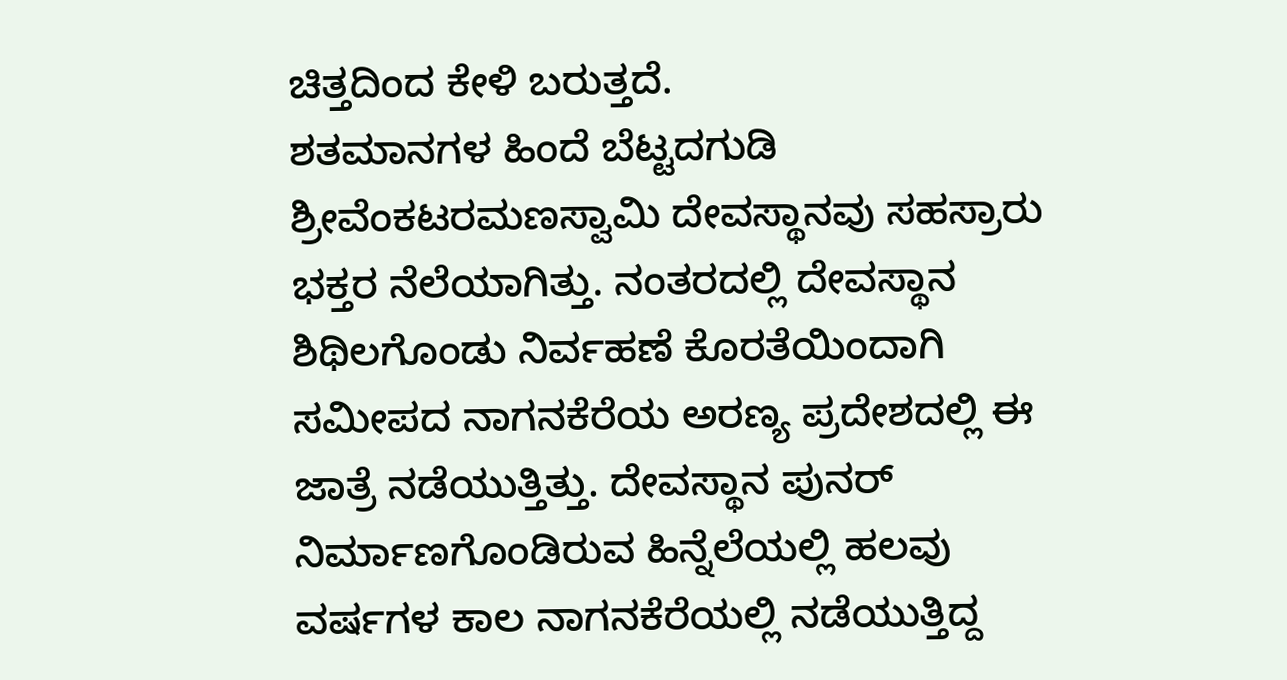ಚಿತ್ತದಿಂದ ಕೇಳಿ ಬರುತ್ತದೆ.
ಶತಮಾನಗಳ ಹಿಂದೆ ಬೆಟ್ಟದಗುಡಿ ಶ್ರೀವೆಂಕಟರಮಣಸ್ವಾಮಿ ದೇವಸ್ಥಾನವು ಸಹಸ್ರಾರು ಭಕ್ತರ ನೆಲೆಯಾಗಿತ್ತು. ನಂತರದಲ್ಲಿ ದೇವಸ್ಥಾನ ಶಿಥಿಲಗೊಂಡು ನಿರ್ವಹಣೆ ಕೊರತೆಯಿಂದಾಗಿ ಸಮೀಪದ ನಾಗನಕೆರೆಯ ಅರಣ್ಯ ಪ್ರದೇಶದಲ್ಲಿ ಈ ಜಾತ್ರೆ ನಡೆಯುತ್ತಿತ್ತು. ದೇವಸ್ಥಾನ ಪುನರ್ ನಿರ್ಮಾಣಗೊಂಡಿರುವ ಹಿನ್ನೆಲೆಯಲ್ಲಿ ಹಲವು ವರ್ಷಗಳ ಕಾಲ ನಾಗನಕೆರೆಯಲ್ಲಿ ನಡೆಯುತ್ತಿದ್ದ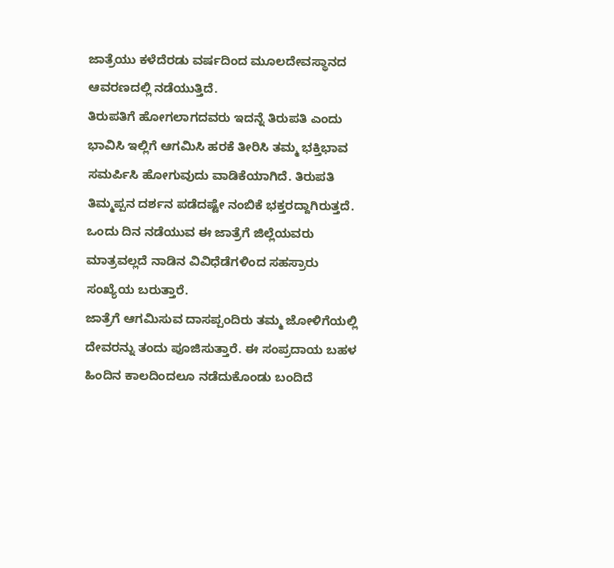ಜಾತ್ರೆಯು ಕಳೆದೆರಡು ವರ್ಷದಿಂದ ಮೂಲದೇವಸ್ಥಾನದ ಆವರಣದಲ್ಲಿ ನಡೆಯುತ್ತಿದೆ.
ತಿರುಪತಿಗೆ ಹೋಗಲಾಗದವರು ಇದನ್ನೆ ತಿರುಪತಿ ಎಂದು ಭಾವಿಸಿ ಇಲ್ಲಿಗೆ ಆಗಮಿಸಿ ಹರಕೆ ತೀರಿಸಿ ತಮ್ಮ ಭಕ್ತಿಭಾವ ಸಮರ್ಪಿಸಿ ಹೋಗುವುದು ವಾಡಿಕೆಯಾಗಿದೆ. ತಿರುಪತಿ ತಿಮ್ಮಪ್ಪನ ದರ್ಶನ ಪಡೆದಷ್ಟೇ ನಂಬಿಕೆ ಭಕ್ತರದ್ದಾಗಿರುತ್ತದೆ. ಒಂದು ದಿನ ನಡೆಯುವ ಈ ಜಾತ್ರೆಗೆ ಜಿಲ್ಲೆಯವರು ಮಾತ್ರವಲ್ಲದೆ ನಾಡಿನ ವಿವಿಧೆಡೆಗಳಿಂದ ಸಹಸ್ರಾರು ಸಂಖ್ಯೆಯ ಬರುತ್ತಾರೆ.
ಜಾತ್ರೆಗೆ ಆಗಮಿಸುವ ದಾಸಪ್ಪಂದಿರು ತಮ್ಮ ಜೋಳಿಗೆಯಲ್ಲಿ ದೇವರನ್ನು ತಂದು ಪೂಜಿಸುತ್ತಾರೆ. ಈ ಸಂಪ್ರದಾಯ ಬಹಳ ಹಿಂದಿನ ಕಾಲದಿಂದಲೂ ನಡೆದುಕೊಂಡು ಬಂದಿದೆ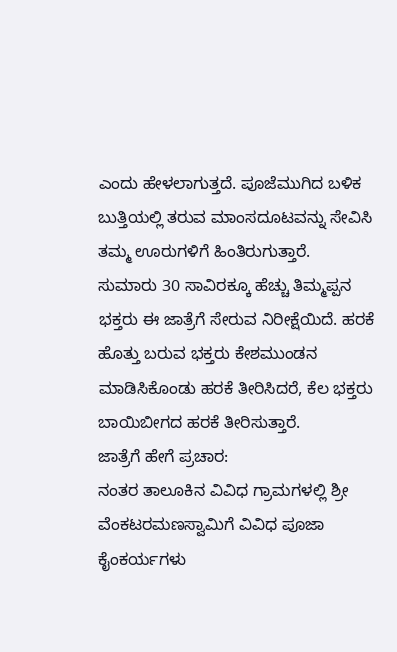ಎಂದು ಹೇಳಲಾಗುತ್ತದೆ. ಪೂಜೆಮುಗಿದ ಬಳಿಕ ಬುತ್ತಿಯಲ್ಲಿ ತರುವ ಮಾಂಸದೂಟವನ್ನು ಸೇವಿಸಿ ತಮ್ಮ ಊರುಗಳಿಗೆ ಹಿಂತಿರುಗುತ್ತಾರೆ.
ಸುಮಾರು 30 ಸಾವಿರಕ್ಕೂ ಹೆಚ್ಚು ತಿಮ್ಮಪ್ಪನ ಭಕ್ತರು ಈ ಜಾತ್ರೆಗೆ ಸೇರುವ ನಿರೀಕ್ಷೆಯಿದೆ. ಹರಕೆ ಹೊತ್ತು ಬರುವ ಭಕ್ತರು ಕೇಶಮುಂಡನ ಮಾಡಿಸಿಕೊಂಡು ಹರಕೆ ತೀರಿಸಿದರೆ, ಕೆಲ ಭಕ್ತರು ಬಾಯಿಬೀಗದ ಹರಕೆ ತೀರಿಸುತ್ತಾರೆ.
ಜಾತ್ರೆಗೆ ಹೇಗೆ ಪ್ರಚಾರ:
ನಂತರ ತಾಲೂಕಿನ ವಿವಿಧ ಗ್ರಾಮಗಳಲ್ಲಿ ಶ್ರೀ ವೆಂಕಟರಮಣಸ್ವಾಮಿಗೆ ವಿವಿಧ ಪೂಜಾ ಕೈಂಕರ್ಯಗಳು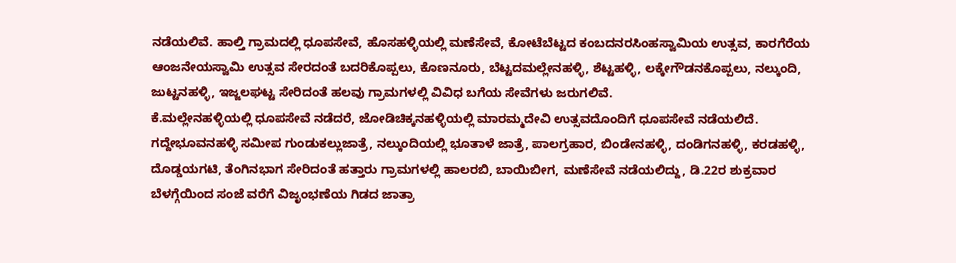ನಡೆಯಲಿವೆ. ಹಾಲ್ತಿ ಗ್ರಾಮದಲ್ಲಿ ಧೂಪಸೇವೆ, ಹೊಸಹಳ್ಳಿಯಲ್ಲಿ ಮಣೆಸೇವೆ, ಕೋಟೆಬೆಟ್ಟದ ಕಂಬದನರಸಿಂಹಸ್ವಾಮಿಯ ಉತ್ಸವ, ಕಾರಗೆರೆಯ ಆಂಜನೇಯಸ್ವಾಮಿ ಉತ್ಸವ ಸೇರದಂತೆ ಬದರಿಕೊಪ್ಪಲು, ಕೊಣನೂರು, ಬೆಟ್ಟದಮಲ್ಲೇನಹಳ್ಳಿ, ಶೆಟ್ಟಹಳ್ಳಿ, ಲಕ್ಕೇಗೌಡನಕೊಪ್ಪಲು, ನಲ್ಕುಂದಿ, ಜುಟ್ಟನಹಳ್ಳಿ, ಇಜ್ಜಲಘಟ್ಟ ಸೇರಿದಂತೆ ಹಲವು ಗ್ರಾಮಗಳಲ್ಲಿ ವಿವಿಧ ಬಗೆಯ ಸೇವೆಗಳು ಜರುಗಲಿವೆ.
ಕೆ.ಮಲ್ಲೇನಹಳ್ಳಿಯಲ್ಲಿ ಧೂಪಸೇವೆ ನಡೆದರೆ, ಜೋಡಿಚಿಕ್ಕನಹಳ್ಳಿಯಲ್ಲಿ ಮಾರಮ್ಮದೇವಿ ಉತ್ಸವದೊಂದಿಗೆ ಧೂಪಸೇವೆ ನಡೆಯಲಿದೆ. ಗದ್ದೇಭೂವನಹಳ್ಳಿ ಸಮೀಪ ಗುಂಡುಕಲ್ಲುಜಾತ್ರೆ, ನಲ್ಕುಂದಿಯಲ್ಲಿ ಭೂತಾಳೆ ಜಾತ್ರೆ, ಪಾಲಗ್ರಹಾರ, ಬಿಂಡೇನಹಳ್ಳಿ, ದಂಡಿಗನಹಳ್ಳಿ, ಕರಡಹಳ್ಳಿ, ದೊಡ್ಡಯಗಟಿ, ತೆಂಗಿನಭಾಗ ಸೇರಿದಂತೆ ಹತ್ತಾರು ಗ್ರಾಮಗಳಲ್ಲಿ ಹಾಲರಬಿ, ಬಾಯಿಬೀಗ, ಮಣೆಸೇವೆ ನಡೆಯಲಿದ್ದು, ಡಿ.22ರ ಶುಕ್ರವಾರ ಬೆಳಗ್ಗೆಯಿಂದ ಸಂಜೆ ವರೆಗೆ ವಿಜೃಂಭಣೆಯ ಗಿಡದ ಜಾತ್ರಾ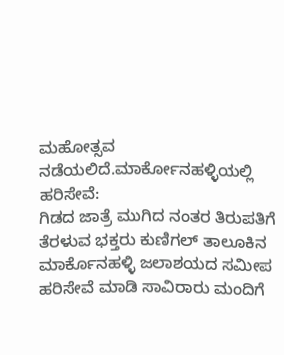ಮಹೋತ್ಸವ ನಡೆಯಲಿದೆ.ಮಾರ್ಕೋನಹಳ್ಳಿಯಲ್ಲಿ ಹರಿಸೇವೆ:
ಗಿಡದ ಜಾತ್ರೆ ಮುಗಿದ ನಂತರ ತಿರುಪತಿಗೆ ತೆರಳುವ ಭಕ್ತರು ಕುಣಿಗಲ್ ತಾಲೂಕಿನ ಮಾರ್ಕೊನಹಳ್ಳಿ ಜಲಾಶಯದ ಸಮೀಪ ಹರಿಸೇವೆ ಮಾಡಿ ಸಾವಿರಾರು ಮಂದಿಗೆ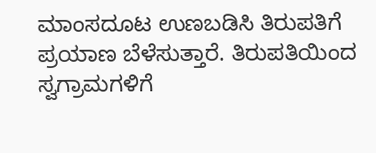ಮಾಂಸದೂಟ ಉಣಬಡಿಸಿ ತಿರುಪತಿಗೆ ಪ್ರಯಾಣ ಬೆಳೆಸುತ್ತಾರೆ. ತಿರುಪತಿಯಿಂದ ಸ್ವಗ್ರಾಮಗಳಿಗೆ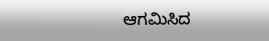ಆಗಮಿಸಿದ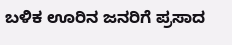ಬಳಿಕ ಊರಿನ ಜನರಿಗೆ ಪ್ರಸಾದ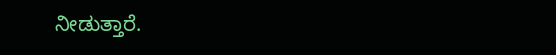ನೀಡುತ್ತಾರೆ.